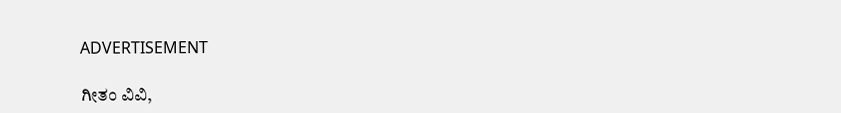ADVERTISEMENT

ಗೀತಂ ವಿವಿ,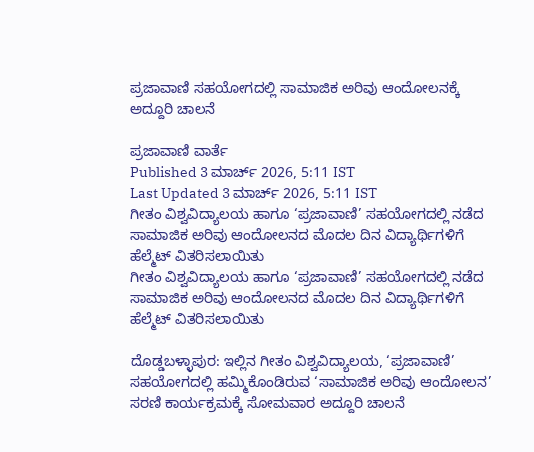ಪ್ರಜಾವಾಣಿ ಸಹಯೋಗದಲ್ಲಿ ಸಾಮಾಜಿಕ ಅರಿವು ಆಂದೋಲನಕ್ಕೆ ಅದ್ದೂರಿ ಚಾಲನೆ

ಪ್ರಜಾವಾಣಿ ವಾರ್ತೆ
Published 3 ಮಾರ್ಚ್ 2026, 5:11 IST
Last Updated 3 ಮಾರ್ಚ್ 2026, 5:11 IST
ಗೀತಂ ವಿಶ್ವವಿದ್ಯಾಲಯ ಹಾಗೂ ‘ಪ್ರಜಾವಾಣಿ’ ಸಹಯೋಗದಲ್ಲಿ ನಡೆದ ಸಾಮಾಜಿಕ ಅರಿವು ಆಂದೋಲನದ ಮೊದಲ ದಿನ ವಿದ್ಯಾರ್ಥಿಗಳಿಗೆ ಹೆಲ್ಮೆಟ್‌ ವಿತರಿಸಲಾಯಿತು
ಗೀತಂ ವಿಶ್ವವಿದ್ಯಾಲಯ ಹಾಗೂ ‘ಪ್ರಜಾವಾಣಿ’ ಸಹಯೋಗದಲ್ಲಿ ನಡೆದ ಸಾಮಾಜಿಕ ಅರಿವು ಆಂದೋಲನದ ಮೊದಲ ದಿನ ವಿದ್ಯಾರ್ಥಿಗಳಿಗೆ ಹೆಲ್ಮೆಟ್‌ ವಿತರಿಸಲಾಯಿತು

ದೊಡ್ಡಬಳ್ಳಾಪುರ: ಇಲ್ಲಿನ ಗೀತಂ ವಿಶ್ವವಿದ್ಯಾಲಯ, ‘ಪ್ರಜಾವಾಣಿ’ ಸಹಯೋಗದಲ್ಲಿ ಹಮ್ಮಿಕೊಂಡಿರುವ ‘ಸಾಮಾಜಿಕ ಅರಿವು ಆಂದೋಲನ’ ಸರಣಿ ಕಾರ್ಯಕ್ರಮಕ್ಕೆ ಸೋಮವಾರ ಅದ್ದೂರಿ ಚಾಲನೆ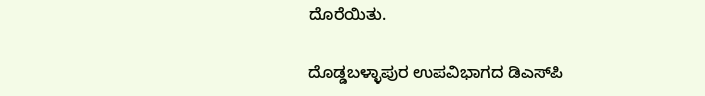ದೊರೆಯಿತು.

ದೊಡ್ಡಬಳ್ಳಾಪುರ ಉಪವಿಭಾಗದ ಡಿಎಸ್‍ಪಿ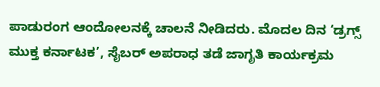ಪಾಡುರಂಗ ಆಂದೋಲನಕ್ಕೆ ಚಾಲನೆ ನೀಡಿದರು. ಮೊದಲ ದಿನ ‘ಡ್ರಗ್ಸ್ ಮುಕ್ತ ಕರ್ನಾಟಕ’, ಸೈಬರ್ ಅಪರಾಧ ತಡೆ ಜಾಗೃತಿ ಕಾರ್ಯಕ್ರಮ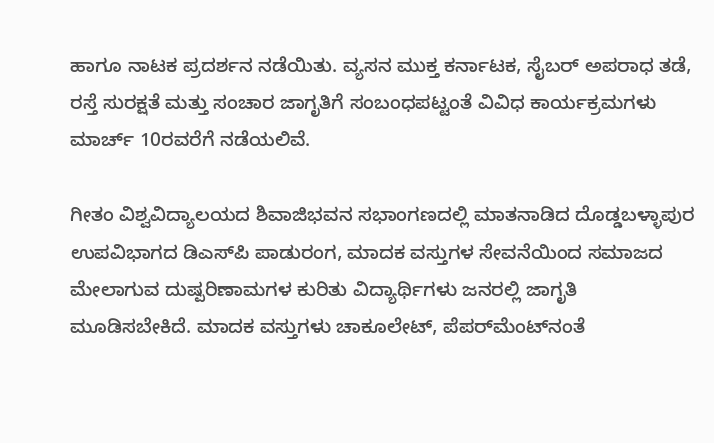ಹಾಗೂ ನಾಟಕ ಪ್ರದರ್ಶನ ನಡೆಯಿತು. ವ್ಯಸನ ಮುಕ್ತ ಕರ್ನಾಟಕ, ಸೈಬರ್‌ ಅಪರಾಧ ತಡೆ, ರಸ್ತೆ ಸುರಕ್ಷತೆ ಮತ್ತು ಸಂಚಾರ ಜಾಗೃತಿಗೆ ಸಂಬಂಧಪಟ್ಟಂತೆ ವಿವಿಧ ಕಾರ್ಯಕ್ರಮಗಳು ಮಾರ್ಚ್‌ 10ರವರೆಗೆ ನಡೆಯಲಿವೆ.

ಗೀತಂ ವಿಶ್ವವಿದ್ಯಾಲಯದ ಶಿವಾಜಿಭವನ ಸಭಾಂಗಣದಲ್ಲಿ ಮಾತನಾಡಿದ ದೊಡ್ಡಬಳ್ಳಾಪುರ ಉಪವಿಭಾಗದ ಡಿಎಸ್‍ಪಿ ಪಾಡುರಂಗ, ಮಾದಕ ವಸ್ತುಗಳ ಸೇವನೆಯಿಂದ ಸಮಾಜದ ಮೇಲಾಗುವ ದುಷ್ಪರಿಣಾಮಗಳ ಕುರಿತು ವಿದ್ಯಾರ್ಥಿಗಳು ಜನರಲ್ಲಿ ಜಾಗೃತಿ ಮೂಡಿಸಬೇಕಿದೆ. ಮಾದಕ ವಸ್ತುಗಳು ಚಾಕೂಲೇಟ್, ಪೆಪರ್‌ಮೆಂಟ್‌ನಂತೆ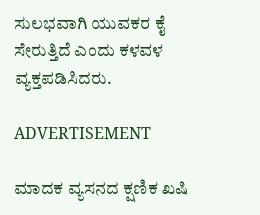ಸುಲಭವಾಗಿ ಯುವಕರ ಕೈ ಸೇರುತ್ತಿದೆ ಎಂದು ಕಳವಳ ವ್ಯಕ್ತಪಡಿಸಿದರು.

ADVERTISEMENT

ಮಾದಕ ವ್ಯಸನದ ಕ್ಷಣಿಕ ಖಷಿ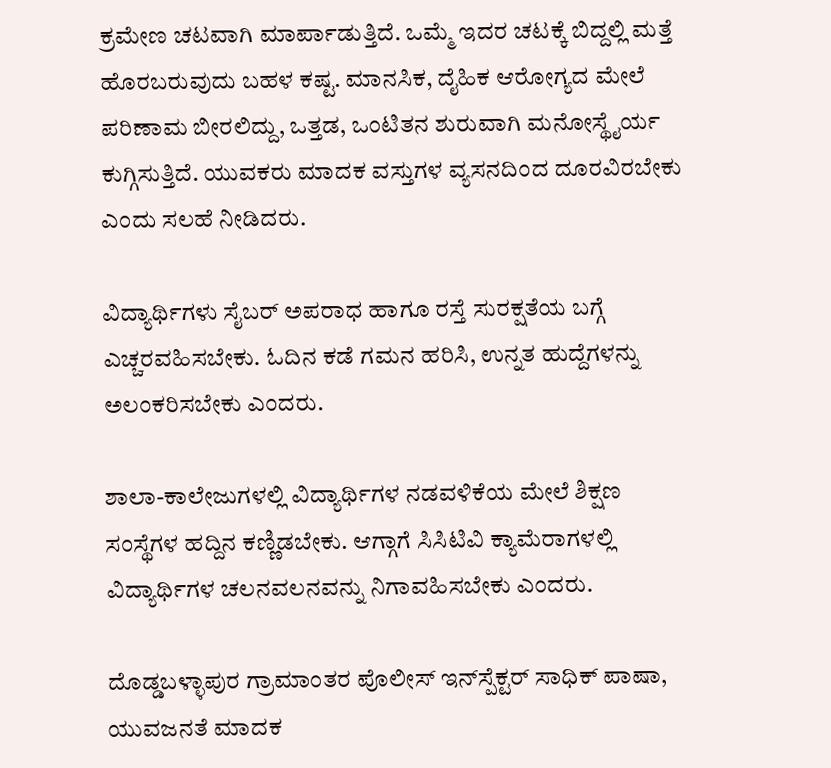ಕ್ರಮೇಣ ಚಟವಾಗಿ ಮಾರ್ಪಾಡುತ್ತಿದೆ. ಒಮ್ಮೆ ಇದರ ಚಟಕ್ಕೆ ಬಿದ್ದಲ್ಲಿ ಮತ್ತೆ ಹೊರಬರುವುದು ಬಹಳ ಕಷ್ಟ. ಮಾನಸಿಕ, ದೈಹಿಕ ಆರೋಗ್ಯದ ಮೇಲೆ ಪರಿಣಾಮ ಬೀರಲಿದ್ದು, ಒತ್ತಡ, ಒಂಟಿತನ ಶುರುವಾಗಿ ಮನೋಸ್ಥೈರ್ಯ ಕುಗ್ಗಿಸುತ್ತಿದೆ. ಯುವಕರು ಮಾದಕ ವಸ್ತುಗಳ ವ್ಯಸನದಿಂದ ದೂರವಿರಬೇಕು ಎಂದು ಸಲಹೆ ನೀಡಿದರು.

ವಿದ್ಯಾರ್ಥಿಗಳು ಸೈಬರ್‌ ಅಪರಾಧ ಹಾಗೂ ರಸ್ತೆ ಸುರಕ್ಷತೆಯ ಬಗ್ಗೆ ಎಚ್ಚರವಹಿಸಬೇಕು. ಓದಿನ ಕಡೆ ಗಮನ ಹರಿಸಿ, ಉನ್ನತ ಹುದ್ದೆಗಳನ್ನು ಅಲಂಕರಿಸಬೇಕು ಎಂದರು.

ಶಾಲಾ-ಕಾಲೇಜುಗಳಲ್ಲಿ ವಿದ್ಯಾರ್ಥಿಗಳ ನಡವಳಿಕೆಯ ಮೇಲೆ ಶಿಕ್ಷಣ ಸಂಸ್ಥೆಗಳ ಹದ್ದಿನ ಕಣ್ಣಿಡಬೇಕು. ಆಗ್ಗಾಗೆ ಸಿಸಿಟಿವಿ ಕ್ಯಾಮೆರಾಗಳಲ್ಲಿ ವಿದ್ಯಾರ್ಥಿಗಳ ಚಲನವಲನವನ್ನು ನಿಗಾವಹಿಸಬೇಕು ಎಂದರು.

ದೊಡ್ಡಬಳ್ಳಾಪುರ ಗ್ರಾಮಾಂತರ ಪೊಲೀಸ್‌ ಇನ್‍ಸ್ಪೆಕ್ಟರ್ ಸಾಧಿಕ್ ಪಾಷಾ, ಯುವಜನತೆ ಮಾದಕ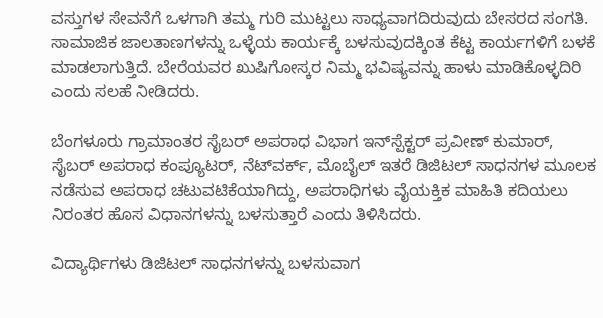ವಸ್ತುಗಳ ಸೇವನೆಗೆ ಒಳಗಾಗಿ ತಮ್ಮ ಗುರಿ ಮುಟ್ಟಲು ಸಾಧ್ಯವಾಗದಿರುವುದು ಬೇಸರದ ಸಂಗತಿ. ಸಾಮಾಜಿಕ ಜಾಲತಾಣಗಳನ್ನು ಒಳ್ಳೆಯ ಕಾರ್ಯಕ್ಕೆ ಬಳಸುವುದಕ್ಕಿಂತ ಕೆಟ್ಟ ಕಾರ್ಯಗಳಿಗೆ ಬಳಕೆ ಮಾಡಲಾಗುತ್ತಿದೆ. ಬೇರೆಯವರ ಖುಷಿಗೋಸ್ಕರ ನಿಮ್ಮ ಭವಿಷ್ಯವನ್ನು ಹಾಳು ಮಾಡಿಕೊಳ್ಳದಿರಿ ಎಂದು ಸಲಹೆ ನೀಡಿದರು.

ಬೆಂಗಳೂರು ಗ್ರಾಮಾಂತರ ಸೈಬರ್ ಅಪರಾಧ ವಿಭಾಗ ಇನ್‌ಸ್ಪೆಕ್ಟರ್ ಪ್ರವೀಣ್ ಕುಮಾರ್, ಸೈಬರ್ ಅಪರಾಧ ಕಂಪ್ಯೂಟರ್, ನೆಟ್‍ವರ್ಕ್, ಮೊಬೈಲ್ ಇತರೆ ಡಿಜಿಟಲ್ ಸಾಧನಗಳ ಮೂಲಕ ನಡೆಸುವ ಅಪರಾಧ ಚಟುವಟಿಕೆಯಾಗಿದ್ದು, ಅಪರಾಧಿಗಳು ವೈಯಕ್ತಿಕ ಮಾಹಿತಿ ಕದಿಯಲು ನಿರಂತರ ಹೊಸ ವಿಧಾನಗಳನ್ನು ಬಳಸುತ್ತಾರೆ ಎಂದು ತಿಳಿಸಿದರು.

ವಿದ್ಯಾರ್ಥಿಗಳು ಡಿಜಿಟಲ್ ಸಾಧನಗಳನ್ನು ಬಳಸುವಾಗ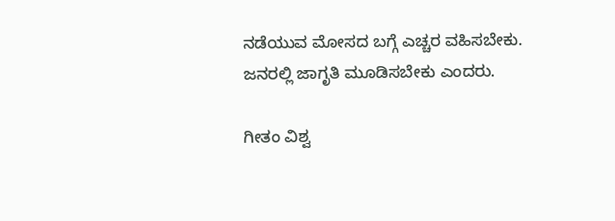ನಡೆಯುವ ಮೋಸದ ಬಗ್ಗೆ ಎಚ್ಚರ ವಹಿಸಬೇಕು. ಜನರಲ್ಲಿ ಜಾಗೃತಿ ಮೂಡಿಸಬೇಕು ಎಂದರು.

ಗೀತಂ ವಿಶ್ವ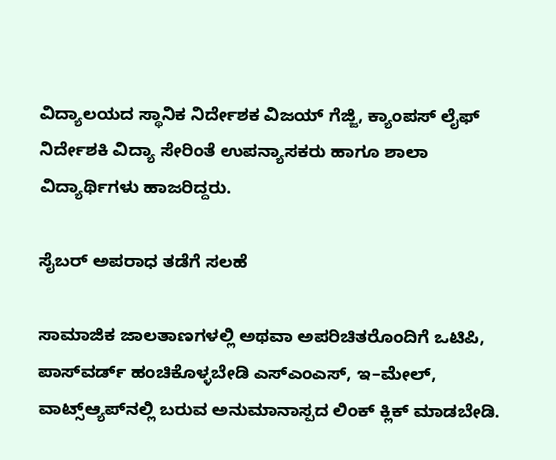ವಿದ್ಯಾಲಯದ ಸ್ಥಾನಿಕ ನಿರ್ದೇಶಕ ವಿಜಯ್ ಗೆಜ್ಜಿ, ಕ್ಯಾಂಪಸ್ ಲೈಫ್ ನಿರ್ದೇಶಕಿ ವಿದ್ಯಾ ಸೇರಿಂತೆ ಉಪನ್ಯಾಸಕರು ಹಾಗೂ ಶಾಲಾ ವಿದ್ಯಾರ್ಥಿಗಳು ಹಾಜರಿದ್ದರು.

ಸೈಬರ್ ಅಪರಾಧ ತಡೆಗೆ ಸಲಹೆ

ಸಾಮಾಜಿಕ ಜಾಲತಾಣಗಳಲ್ಲಿ ಅಥವಾ ಅಪರಿಚಿತರೊಂದಿಗೆ ಒಟಿಪಿ, ಪಾಸ್‍ವರ್ಡ್ ಹಂಚಿಕೊಳ್ಳಬೇಡಿ ಎಸ್ಎಂಎಸ್, ಇ–ಮೇಲ್, ವಾಟ್ಸ್‌ಆ್ಯಪ್‌ನಲ್ಲಿ ಬರುವ ಅನುಮಾನಾಸ್ಪದ ಲಿಂಕ್ ಕ್ಲಿಕ್ ಮಾಡಬೇಡಿ.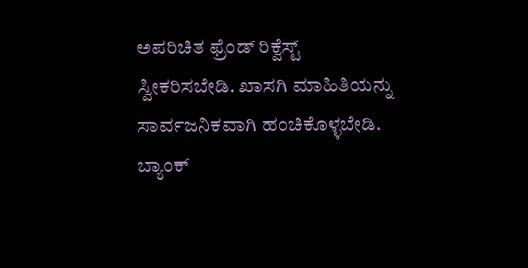ಅಪರಿಚಿತ ಫ್ರೆಂಡ್ ರಿಕ್ವೆಸ್ಟ್ ಸ್ವೀಕರಿಸಬೇಡಿ. ಖಾಸಗಿ ಮಾಹಿತಿಯನ್ನು ಸಾರ್ವಜನಿಕವಾಗಿ ಹಂಚಿಕೊಳ್ಳಬೇಡಿ. ಬ್ಯಾಂಕ್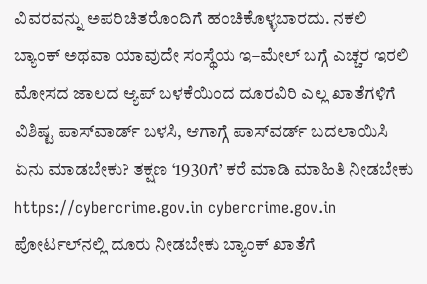ವಿವರವನ್ನು ಅಪರಿಚಿತರೊಂದಿಗೆ ಹಂಚಿಕೊಳ್ಳಬಾರದು. ನಕಲಿ ಬ್ಯಾಂಕ್ ಅಥವಾ ಯಾವುದೇ ಸಂಸ್ಥೆಯ ಇ–ಮೇಲ್‌ ಬಗ್ಗೆ ಎಚ್ಚರ ಇರಲಿ  ಮೋಸದ ಜಾಲದ ಆ್ಯಪ್‍ ಬಳಕೆಯಿಂದ ದೂರವಿರಿ ಎಲ್ಲ ಖಾತೆಗಳಿಗೆ ವಿಶಿಷ್ಟ ಪಾಸ್‌ವಾರ್ಡ್ ಬಳಸಿ, ಆಗಾಗ್ಗೆ ಪಾಸ್‍ವರ್ಡ್ ಬದಲಾಯಿಸಿ ಏನು ಮಾಡಬೇಕು? ತಕ್ಷಣ ‘1930ಗೆ’ ಕರೆ ಮಾಡಿ ಮಾಹಿತಿ ನೀಡಬೇಕು https://cybercrime.gov.in cybercrime.gov.in ಪೋರ್ಟಲ್‌ನಲ್ಲಿ ದೂರು ನೀಡಬೇಕು ಬ್ಯಾಂಕ್ ಖಾತೆಗೆ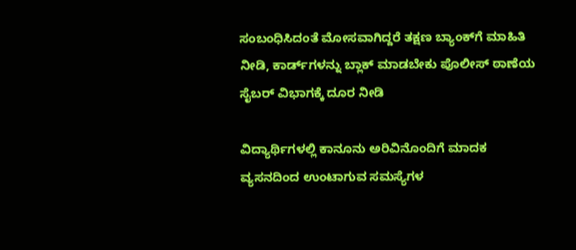ಸಂಬಂಧಿಸಿದಂತೆ ಮೋಸವಾಗಿದ್ದರೆ ತಕ್ಷಣ ಬ್ಯಾಂಕ್‌ಗೆ ಮಾಹಿತಿ ನೀಡಿ, ಕಾರ್ಡ್‌ಗಳನ್ನು ಬ್ಲಾಕ್ ಮಾಡಬೇಕು ಪೊಲೀಸ್‌ ಠಾಣೆಯ ಸೈಬರ್ ವಿಭಾಗಕ್ಕೆ ದೂರ ನೀಡಿ

ವಿದ್ಯಾರ್ಥಿಗಳಲ್ಲಿ ಕಾನೂನು ಅರಿವಿನೊಂದಿಗೆ ಮಾದಕ ವ್ಯಸನದಿಂದ ಉಂಟಾಗುವ ಸಮಸ್ಯೆಗಳ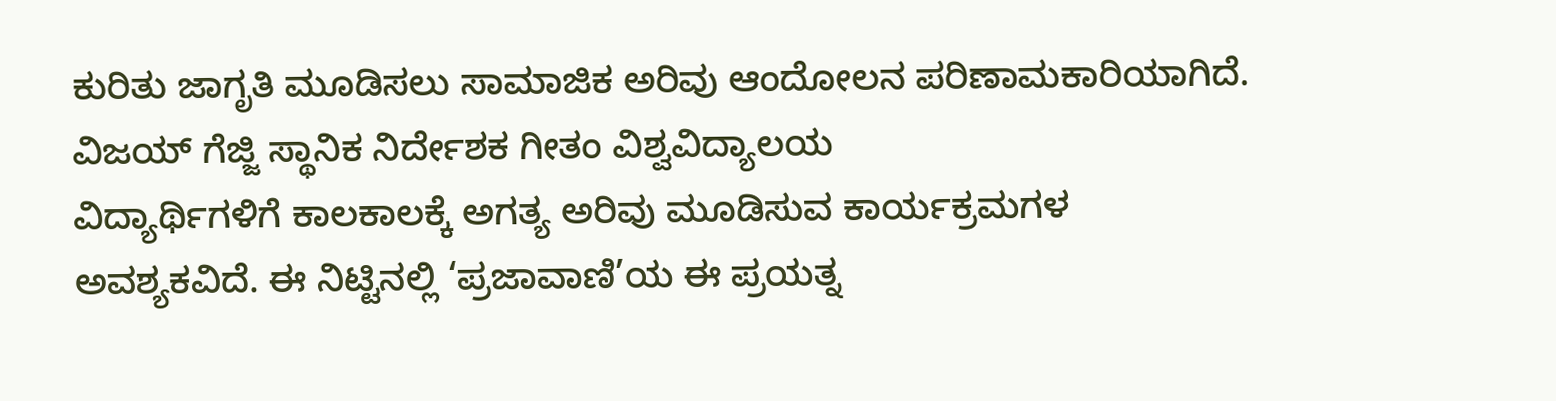ಕುರಿತು ಜಾಗೃತಿ ಮೂಡಿಸಲು ಸಾಮಾಜಿಕ ಅರಿವು ಆಂದೋಲನ ಪರಿಣಾಮಕಾರಿಯಾಗಿದೆ.
ವಿಜಯ್ ಗೆಜ್ಜಿ ಸ್ಥಾನಿಕ ನಿರ್ದೇಶಕ ಗೀತಂ ವಿಶ್ವವಿದ್ಯಾಲಯ
ವಿದ್ಯಾರ್ಥಿಗಳಿಗೆ ಕಾಲಕಾಲಕ್ಕೆ ಅಗತ್ಯ ಅರಿವು ಮೂಡಿಸುವ ಕಾರ್ಯಕ್ರಮಗಳ ಅವಶ್ಯಕವಿದೆ. ಈ ನಿಟ್ಟಿನಲ್ಲಿ ‘ಪ್ರಜಾವಾಣಿ’ಯ ಈ ಪ್ರಯತ್ನ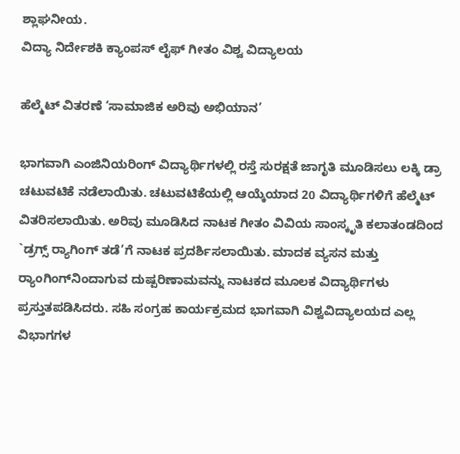ಶ್ಲಾಘನೀಯ.
ವಿದ್ಯಾ ನಿರ್ದೇಶಕಿ ಕ್ಯಾಂಪಸ್ ಲೈಫ್ ಗೀತಂ ವಿಶ್ವ ವಿದ್ಯಾಲಯ

ಹೆಲ್ಮೆಟ್ ವಿತರಣೆ ‘ಸಾಮಾಜಿಕ ಅರಿವು ಅಭಿಯಾನ’

ಭಾಗವಾಗಿ ಎಂಜಿನಿಯರಿಂಗ್ ವಿದ್ಯಾರ್ಥಿಗಳಲ್ಲಿ ರಸ್ತೆ ಸುರಕ್ಷತೆ ಜಾಗೃತಿ ಮೂಡಿಸಲು ಲಕ್ಕಿ ಡ್ರಾ ಚಟುವಟಿಕೆ ನಡೆಲಾಯಿತು. ಚಟುವಟಿಕೆಯಲ್ಲಿ ಆಯ್ಕೆಯಾದ 20 ವಿದ್ಯಾರ್ಥಿಗಳಿಗೆ ಹೆಲ್ಮೆಟ್ ವಿತರಿಸಲಾಯಿತು. ಅರಿವು ಮೂಡಿಸಿದ ನಾಟಕ ಗೀತಂ ವಿವಿಯ ಸಾಂಸ್ಕೃತಿ ಕಲಾತಂಡದಿಂದ `ಡ್ರಗ್ಸ್ ರ‍್ಯಾಗಿಂಗ್‌ ತಡೆ’ಗೆ ನಾಟಕ ಪ್ರದರ್ಶಿಸಲಾಯಿತು. ಮಾದಕ ವ್ಯಸನ ಮತ್ತು ರ‍್ಯಾಂಗಿಂಗ್‌ನಿಂದಾಗುವ ದುಷ್ಪರಿಣಾಮವನ್ನು ನಾಟಕದ ಮೂಲಕ ವಿದ್ಯಾರ್ಥಿಗಳು ಪ್ರಸ್ತುತಪಡಿಸಿದರು. ಸಹಿ ಸಂಗ್ರಹ ಕಾರ್ಯಕ್ರಮದ ಭಾಗವಾಗಿ ವಿಶ್ವವಿದ್ಯಾಲಯದ ಎಲ್ಲ ವಿಭಾಗಗಳ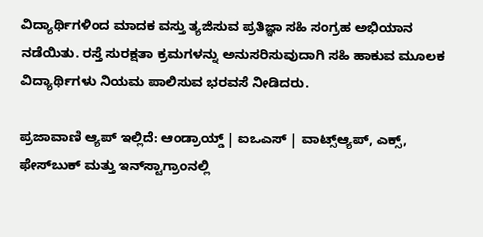ವಿದ್ಯಾರ್ಥಿಗಳಿಂದ ಮಾದಕ ವಸ್ತು ತ್ಯಜಿಸುವ ಪ್ರತಿಜ್ಞಾ ಸಹಿ ಸಂಗ್ರಹ ಅಭಿಯಾನ ನಡೆಯಿತು. ರಸ್ತೆ ಸುರಕ್ಷತಾ ಕ್ರಮಗಳನ್ನು ಅನುಸರಿಸುವುದಾಗಿ ಸಹಿ ಹಾಕುವ ಮೂಲಕ ವಿದ್ಯಾರ್ಥಿಗಳು ನಿಯಮ ಪಾಲಿಸುವ ಭರವಸೆ ನೀಡಿದರು.

ಪ್ರಜಾವಾಣಿ ಆ್ಯಪ್ ಇಲ್ಲಿದೆ: ಆಂಡ್ರಾಯ್ಡ್ | ಐಒಎಸ್ | ವಾಟ್ಸ್ಆ್ಯಪ್, ಎಕ್ಸ್, ಫೇಸ್‌ಬುಕ್ ಮತ್ತು ಇನ್‌ಸ್ಟಾಗ್ರಾಂನಲ್ಲಿ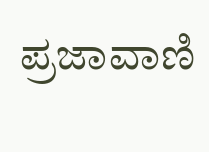ಪ್ರಜಾವಾಣಿ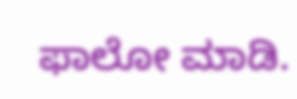ಫಾಲೋ ಮಾಡಿ.